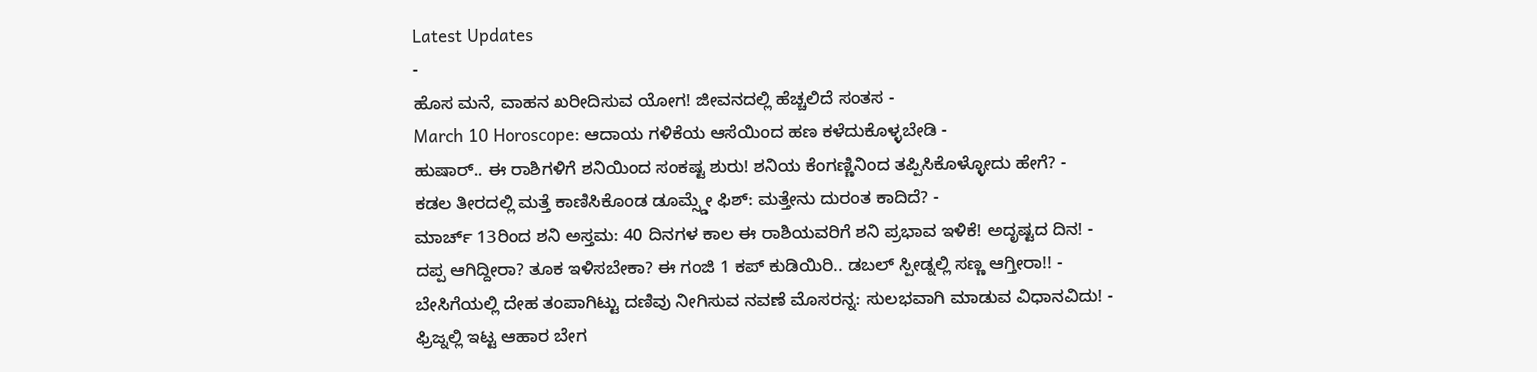Latest Updates
-
ಹೊಸ ಮನೆ, ವಾಹನ ಖರೀದಿಸುವ ಯೋಗ! ಜೀವನದಲ್ಲಿ ಹೆಚ್ಚಲಿದೆ ಸಂತಸ -
March 10 Horoscope: ಆದಾಯ ಗಳಿಕೆಯ ಆಸೆಯಿಂದ ಹಣ ಕಳೆದುಕೊಳ್ಳಬೇಡಿ -
ಹುಷಾರ್.. ಈ ರಾಶಿಗಳಿಗೆ ಶನಿಯಿಂದ ಸಂಕಷ್ಟ ಶುರು! ಶನಿಯ ಕೆಂಗಣ್ಣಿನಿಂದ ತಪ್ಪಿಸಿಕೊಳ್ಳೋದು ಹೇಗೆ? -
ಕಡಲ ತೀರದಲ್ಲಿ ಮತ್ತೆ ಕಾಣಿಸಿಕೊಂಡ ಡೂಮ್ಸ್ಡೇ ಫಿಶ್: ಮತ್ತೇನು ದುರಂತ ಕಾದಿದೆ? -
ಮಾರ್ಚ್ 13ರಿಂದ ಶನಿ ಅಸ್ತಮ: 40 ದಿನಗಳ ಕಾಲ ಈ ರಾಶಿಯವರಿಗೆ ಶನಿ ಪ್ರಭಾವ ಇಳಿಕೆ! ಅದೃಷ್ಟದ ದಿನ! -
ದಪ್ಪ ಆಗಿದ್ದೀರಾ? ತೂಕ ಇಳಿಸಬೇಕಾ? ಈ ಗಂಜಿ 1 ಕಪ್ ಕುಡಿಯಿರಿ.. ಡಬಲ್ ಸ್ಪೀಡ್ನಲ್ಲಿ ಸಣ್ಣ ಆಗ್ತೀರಾ!! -
ಬೇಸಿಗೆಯಲ್ಲಿ ದೇಹ ತಂಪಾಗಿಟ್ಟು ದಣಿವು ನೀಗಿಸುವ ನವಣೆ ಮೊಸರನ್ನ: ಸುಲಭವಾಗಿ ಮಾಡುವ ವಿಧಾನವಿದು! -
ಫ್ರಿಜ್ನಲ್ಲಿ ಇಟ್ಟ ಆಹಾರ ಬೇಗ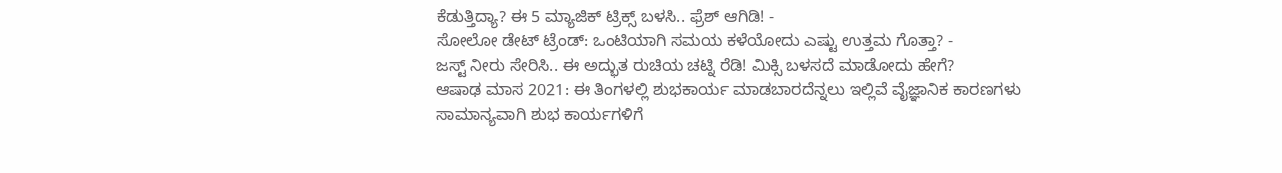ಕೆಡುತ್ತಿದ್ಯಾ? ಈ 5 ಮ್ಯಾಜಿಕ್ ಟ್ರಿಕ್ಸ್ ಬಳಸಿ.. ಫ್ರೆಶ್ ಆಗಿಡಿ! -
ಸೋಲೋ ಡೇಟ್ ಟ್ರೆಂಡ್: ಒಂಟಿಯಾಗಿ ಸಮಯ ಕಳೆಯೋದು ಎಷ್ಟು ಉತ್ತಮ ಗೊತ್ತಾ? -
ಜಸ್ಟ್ ನೀರು ಸೇರಿಸಿ.. ಈ ಅದ್ಭುತ ರುಚಿಯ ಚಟ್ನಿ ರೆಡಿ! ಮಿಕ್ಸಿ ಬಳಸದೆ ಮಾಡೋದು ಹೇಗೆ?
ಆಷಾಢ ಮಾಸ 2021: ಈ ತಿಂಗಳಲ್ಲಿ ಶುಭಕಾರ್ಯ ಮಾಡಬಾರದೆನ್ನಲು ಇಲ್ಲಿವೆ ವೈಜ್ಞಾನಿಕ ಕಾರಣಗಳು
ಸಾಮಾನ್ಯವಾಗಿ ಶುಭ ಕಾರ್ಯಗಳಿಗೆ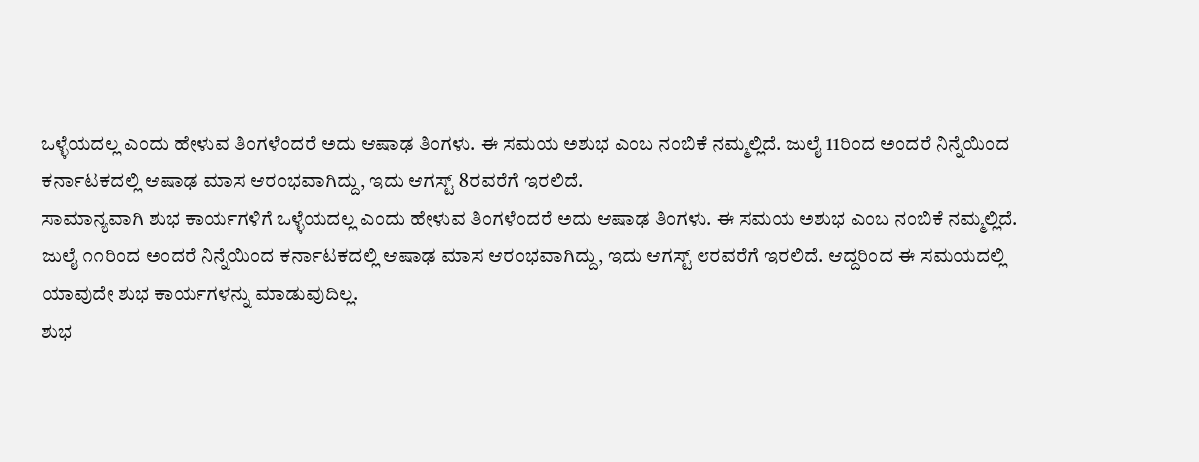ಒಳ್ಳೆಯದಲ್ಲ ಎಂದು ಹೇಳುವ ತಿಂಗಳೆಂದರೆ ಅದು ಆಷಾಢ ತಿಂಗಳು. ಈ ಸಮಯ ಅಶುಭ ಎಂಬ ನಂಬಿಕೆ ನಮ್ಮಲ್ಲಿದೆ. ಜುಲೈ 11ರಿಂದ ಅಂದರೆ ನಿನ್ನೆಯಿಂದ ಕರ್ನಾಟಕದಲ್ಲಿ ಆಷಾಢ ಮಾಸ ಆರಂಭವಾಗಿದ್ದು, ಇದು ಆಗಸ್ಟ್ 8ರವರೆಗೆ ಇರಲಿದೆ.
ಸಾಮಾನ್ಯವಾಗಿ ಶುಭ ಕಾರ್ಯಗಳಿಗೆ ಒಳ್ಳೆಯದಲ್ಲ ಎಂದು ಹೇಳುವ ತಿಂಗಳೆಂದರೆ ಅದು ಆಷಾಢ ತಿಂಗಳು. ಈ ಸಮಯ ಅಶುಭ ಎಂಬ ನಂಬಿಕೆ ನಮ್ಮಲ್ಲಿದೆ. ಜುಲೈ ೧೧ರಿಂದ ಅಂದರೆ ನಿನ್ನೆಯಿಂದ ಕರ್ನಾಟಕದಲ್ಲಿ ಆಷಾಢ ಮಾಸ ಆರಂಭವಾಗಿದ್ದು, ಇದು ಆಗಸ್ಟ್ ೮ರವರೆಗೆ ಇರಲಿದೆ. ಆದ್ದರಿಂದ ಈ ಸಮಯದಲ್ಲಿ ಯಾವುದೇ ಶುಭ ಕಾರ್ಯಗಳನ್ನು ಮಾಡುವುದಿಲ್ಲ.
ಶುಭ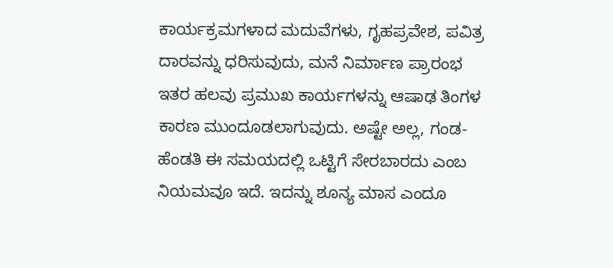ಕಾರ್ಯಕ್ರಮಗಳಾದ ಮದುವೆಗಳು, ಗೃಹಪ್ರವೇಶ, ಪವಿತ್ರ ದಾರವನ್ನು ಧರಿಸುವುದು, ಮನೆ ನಿರ್ಮಾಣ ಪ್ರಾರಂಭ ಇತರ ಹಲವು ಪ್ರಮುಖ ಕಾರ್ಯಗಳನ್ನು ಆಷಾಢ ತಿಂಗಳ ಕಾರಣ ಮುಂದೂಡಲಾಗುವುದು. ಅಷ್ಟೇ ಅಲ್ಲ, ಗಂಡ-ಹೆಂಡತಿ ಈ ಸಮಯದಲ್ಲಿ ಒಟ್ಟಿಗೆ ಸೇರಬಾರದು ಎಂಬ ನಿಯಮವೂ ಇದೆ. ಇದನ್ನು ಶೂನ್ಯ ಮಾಸ ಎಂದೂ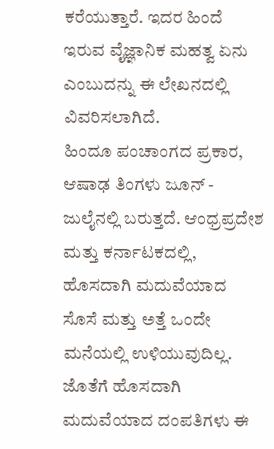ಕರೆಯುತ್ತಾರೆ. ಇದರ ಹಿಂದೆ ಇರುವ ವೈಜ್ಞಾನಿಕ ಮಹತ್ವ ಏನು ಎಂಬುದನ್ನು ಈ ಲೇಖನದಲ್ಲಿ ವಿವರಿಸಲಾಗಿದೆ.
ಹಿಂದೂ ಪಂಚಾಂಗದ ಪ್ರಕಾರ, ಆಷಾಢ ತಿಂಗಳು ಜೂನ್ - ಜುಲೈನಲ್ಲಿ ಬರುತ್ತದೆ. ಆಂಧ್ರಪ್ರದೇಶ ಮತ್ತು ಕರ್ನಾಟಕದಲ್ಲಿ, ಹೊಸದಾಗಿ ಮದುವೆಯಾದ ಸೊಸೆ ಮತ್ತು ಅತ್ತೆ ಒಂದೇ ಮನೆಯಲ್ಲಿ ಉಳಿಯುವುದಿಲ್ಲ. ಜೊತೆಗೆ ಹೊಸದಾಗಿ ಮದುವೆಯಾದ ದಂಪತಿಗಳು ಈ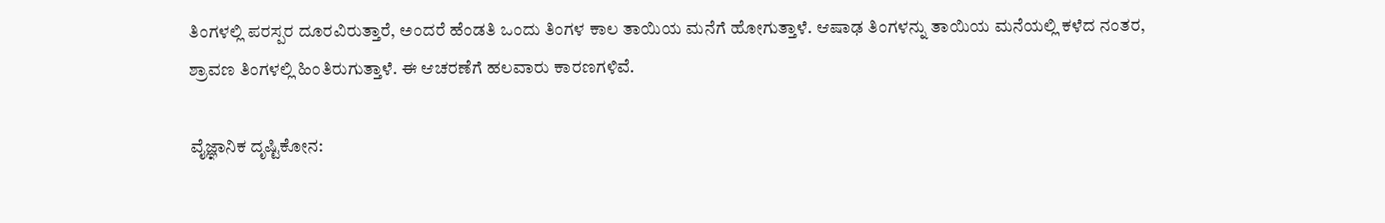ತಿಂಗಳಲ್ಲಿ ಪರಸ್ಪರ ದೂರವಿರುತ್ತಾರೆ, ಅಂದರೆ ಹೆಂಡತಿ ಒಂದು ತಿಂಗಳ ಕಾಲ ತಾಯಿಯ ಮನೆಗೆ ಹೋಗುತ್ತಾಳೆ. ಆಷಾಢ ತಿಂಗಳನ್ನು ತಾಯಿಯ ಮನೆಯಲ್ಲಿ ಕಳೆದ ನಂತರ, ಶ್ರಾವಣ ತಿಂಗಳಲ್ಲಿ ಹಿಂತಿರುಗುತ್ತಾಳೆ. ಈ ಆಚರಣೆಗೆ ಹಲವಾರು ಕಾರಣಗಳಿವೆ.

ವೈಜ್ಞಾನಿಕ ದೃಷ್ಟಿಕೋನ: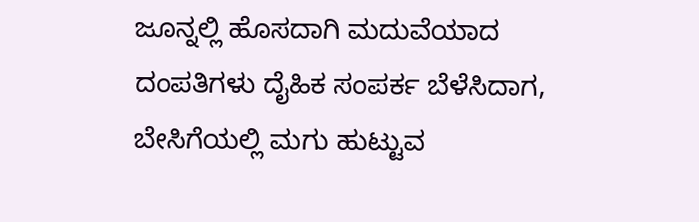ಜೂನ್ನಲ್ಲಿ ಹೊಸದಾಗಿ ಮದುವೆಯಾದ ದಂಪತಿಗಳು ದೈಹಿಕ ಸಂಪರ್ಕ ಬೆಳೆಸಿದಾಗ, ಬೇಸಿಗೆಯಲ್ಲಿ ಮಗು ಹುಟ್ಟುವ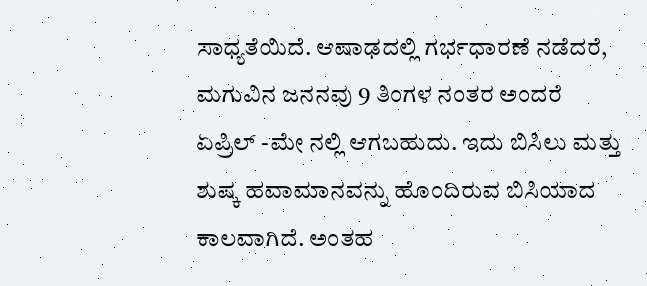ಸಾಧ್ಯತೆಯಿದೆ. ಆಷಾಢದಲ್ಲಿ ಗರ್ಭಧಾರಣೆ ನಡೆದರೆ, ಮಗುವಿನ ಜನನವು 9 ತಿಂಗಳ ನಂತರ ಅಂದರೆ ಏಪ್ರಿಲ್ -ಮೇ ನಲ್ಲಿ ಆಗಬಹುದು. ಇದು ಬಿಸಿಲು ಮತ್ತು ಶುಷ್ಕ ಹವಾಮಾನವನ್ನು ಹೊಂದಿರುವ ಬಿಸಿಯಾದ ಕಾಲವಾಗಿದೆ. ಅಂತಹ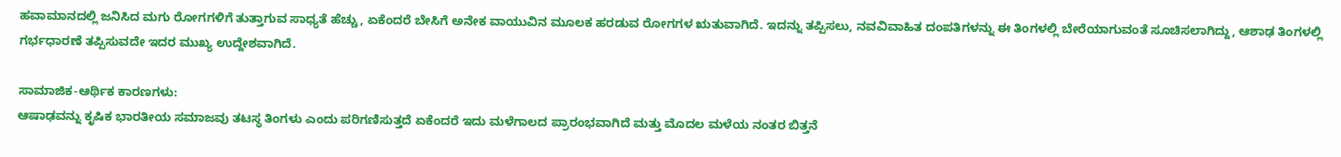ಹವಾಮಾನದಲ್ಲಿ ಜನಿಸಿದ ಮಗು ರೋಗಗಳಿಗೆ ತುತ್ತಾಗುವ ಸಾಧ್ಯತೆ ಹೆಚ್ಚು, ಏಕೆಂದರೆ ಬೇಸಿಗೆ ಅನೇಕ ವಾಯುವಿನ ಮೂಲಕ ಹರಡುವ ರೋಗಗಳ ಋತುವಾಗಿದೆ. ಇದನ್ನು ತಪ್ಪಿಸಲು, ನವವಿವಾಹಿತ ದಂಪತಿಗಳನ್ನು ಈ ತಿಂಗಳಲ್ಲಿ ಬೇರೆಯಾಗುವಂತೆ ಸೂಚಿಸಲಾಗಿದ್ದು, ಆಶಾಢ ತಿಂಗಳಲ್ಲಿ ಗರ್ಭಧಾರಣೆ ತಪ್ಪಿಸುವದೇ ಇದರ ಮುಖ್ಯ ಉದ್ದೇಶವಾಗಿದೆ.

ಸಾಮಾಜಿಕ-ಆರ್ಥಿಕ ಕಾರಣಗಳು:
ಆಷಾಢವನ್ನು ಕೃಷಿಕ ಭಾರತೀಯ ಸಮಾಜವು ತಟಸ್ಥ ತಿಂಗಳು ಎಂದು ಪರಿಗಣಿಸುತ್ತದೆ ಏಕೆಂದರೆ ಇದು ಮಳೆಗಾಲದ ಪ್ರಾರಂಭವಾಗಿದೆ ಮತ್ತು ಮೊದಲ ಮಳೆಯ ನಂತರ ಬಿತ್ತನೆ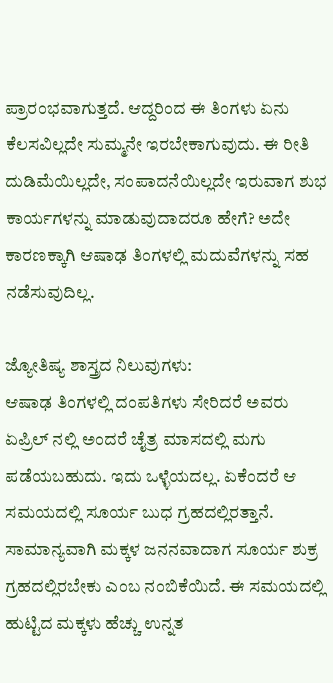ಪ್ರಾರಂಭವಾಗುತ್ತದೆ. ಆದ್ದರಿಂದ ಈ ತಿಂಗಳು ಏನು ಕೆಲಸವಿಲ್ಲದೇ ಸುಮ್ಮನೇ ಇರಬೇಕಾಗುವುದು. ಈ ರೀತಿ ದುಡಿಮೆಯಿಲ್ಲದೇ, ಸಂಪಾದನೆಯಿಲ್ಲದೇ ಇರುವಾಗ ಶುಭ ಕಾರ್ಯಗಳನ್ನು ಮಾಡುವುದಾದರೂ ಹೇಗೆ? ಅದೇ ಕಾರಣಕ್ಕಾಗಿ ಆಷಾಢ ತಿಂಗಳಲ್ಲಿ ಮದುವೆಗಳನ್ನು ಸಹ ನಡೆಸುವುದಿಲ್ಲ.

ಜ್ಯೋತಿಷ್ಯ ಶಾಸ್ತ್ರದ ನಿಲುವುಗಳು:
ಆಷಾಢ ತಿಂಗಳಲ್ಲಿ ದಂಪತಿಗಳು ಸೇರಿದರೆ ಅವರು ಏಪ್ರಿಲ್ ನಲ್ಲಿ ಅಂದರೆ ಚೈತ್ರ ಮಾಸದಲ್ಲಿ ಮಗು ಪಡೆಯಬಹುದು. ಇದು ಒಳ್ಳೆಯದಲ್ಲ. ಏಕೆಂದರೆ ಆ ಸಮಯದಲ್ಲಿ ಸೂರ್ಯ ಬುಧ ಗ್ರಹದಲ್ಲಿರತ್ತಾನೆ. ಸಾಮಾನ್ಯವಾಗಿ ಮಕ್ಕಳ ಜನನವಾದಾಗ ಸೂರ್ಯ ಶುಕ್ರ ಗ್ರಹದಲ್ಲಿರಬೇಕು ಎಂಬ ನಂಬಿಕೆಯಿದೆ. ಈ ಸಮಯದಲ್ಲಿ ಹುಟ್ಟಿದ ಮಕ್ಕಳು ಹೆಚ್ಚು ಉನ್ನತ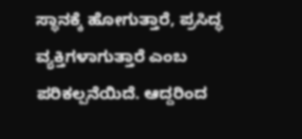ಸ್ಥಾನಕ್ಕೆ ಹೋಗುತ್ತಾರೆ, ಪ್ರಸಿದ್ಧ ವ್ಯಕ್ತಿಗಳಾಗುತ್ತಾರೆ ಎಂಬ ಪರಿಕಲ್ಪನೆಯಿದೆ. ಆದ್ದರಿಂದ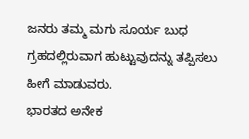ಜನರು ತಮ್ಮ ಮಗು ಸೂರ್ಯ ಬುಧ ಗ್ರಹದಲ್ಲಿರುವಾಗ ಹುಟ್ಟುವುದನ್ನು ತಪ್ಪಿಸಲು ಹೀಗೆ ಮಾಡುವರು.
ಭಾರತದ ಅನೇಕ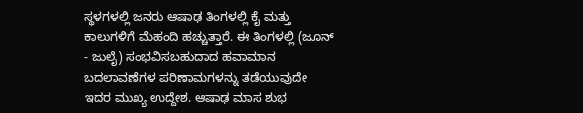ಸ್ಥಳಗಳಲ್ಲಿ ಜನರು ಆಷಾಢ ತಿಂಗಳಲ್ಲಿ ಕೈ ಮತ್ತು ಕಾಲುಗಳಿಗೆ ಮೆಹಂದಿ ಹಚ್ಚುತ್ತಾರೆ. ಈ ತಿಂಗಳಲ್ಲಿ (ಜೂನ್ - ಜುಲೈ) ಸಂಭವಿಸಬಹುದಾದ ಹವಾಮಾನ ಬದಲಾವಣೆಗಳ ಪರಿಣಾಮಗಳನ್ನು ತಡೆಯುವುದೇ ಇದರ ಮುಖ್ಯ ಉದ್ದೇಶ. ಆಷಾಢ ಮಾಸ ಶುಭ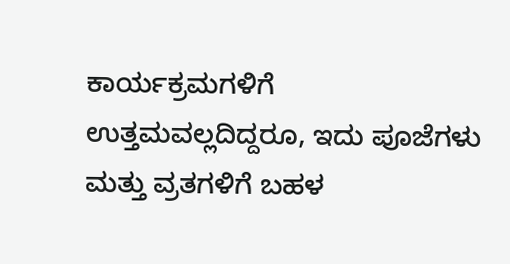ಕಾರ್ಯಕ್ರಮಗಳಿಗೆ ಉತ್ತಮವಲ್ಲದಿದ್ದರೂ, ಇದು ಪೂಜೆಗಳು ಮತ್ತು ವ್ರತಗಳಿಗೆ ಬಹಳ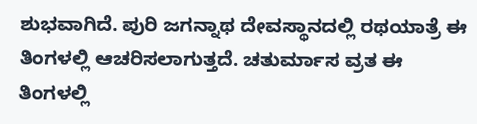ಶುಭವಾಗಿದೆ. ಪುರಿ ಜಗನ್ನಾಥ ದೇವಸ್ಥಾನದಲ್ಲಿ ರಥಯಾತ್ರೆ ಈ ತಿಂಗಳಲ್ಲಿ ಆಚರಿಸಲಾಗುತ್ತದೆ. ಚತುರ್ಮಾಸ ವ್ರತ ಈ ತಿಂಗಳಲ್ಲಿ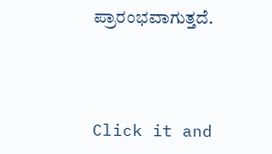ಪ್ರಾರಂಭವಾಗುತ್ತದೆ.



Click it and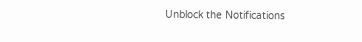Unblock the Notifications